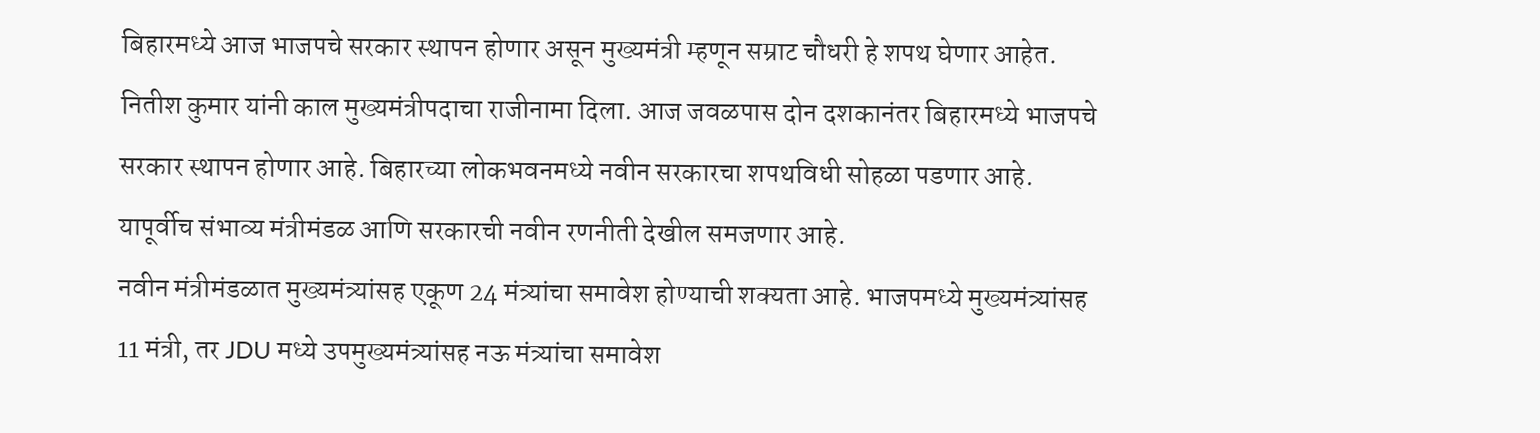बिहारमध्ये आज भाजपचे सरकार स्थापन होणार असून मुख्यमंत्री म्हणून सम्राट चौधरी हे शपथ घेणार आहेत. नितीश कुमार यांनी काल मुख्यमंत्रीपदाचा राजीनामा दिला. आज जवळपास दोन दशकानंतर बिहारमध्ये भाजपचे सरकार स्थापन होणार आहे. बिहारच्या लोकभवनमध्ये नवीन सरकारचा शपथविधी सोहळा पडणार आहे. यापूर्वीच संभाव्य मंत्रीमंडळ आणि सरकारची नवीन रणनीती देखील समजणार आहे.
नवीन मंत्रीमंडळात मुख्यमंत्र्यांसह एकूण 24 मंत्र्यांचा समावेश होण्याची शक्यता आहे. भाजपमध्ये मुख्यमंत्र्यांसह 11 मंत्री, तर JDU मध्ये उपमुख्यमंत्र्यांसह नऊ मंत्र्यांचा समावेश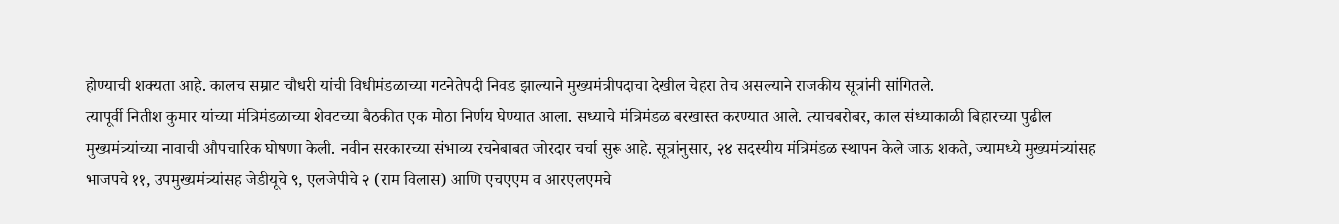होण्याची शक्यता आहे. कालच सम्राट चौधरी यांची विधीमंडळाच्या गटनेतेपदी निवड झाल्याने मुख्यमंत्रीपदाचा देखील चेहरा तेच असल्याने राजकीय सूत्रांनी सांगितले.
त्यापूर्वी नितीश कुमार यांच्या मंत्रिमंडळाच्या शेवटच्या बैठकीत एक मोठा निर्णय घेण्यात आला. सध्याचे मंत्रिमंडळ बरखास्त करण्यात आले. त्याचबरोबर, काल संध्याकाळी बिहारच्या पुढील मुख्यमंत्र्यांच्या नावाची औपचारिक घोषणा केली. नवीन सरकारच्या संभाव्य रचनेबाबत जोरदार चर्चा सुरू आहे. सूत्रांनुसार, २४ सदस्यीय मंत्रिमंडळ स्थापन केले जाऊ शकते, ज्यामध्ये मुख्यमंत्र्यांसह भाजपचे ११, उपमुख्यमंत्र्यांसह जेडीयूचे ९, एलजेपीचे २ (राम विलास) आणि एचएएम व आरएलएमचे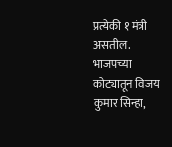प्रत्येकी १ मंत्री असतील.
भाजपच्या कोट्यातून विजय कुमार सिन्हा,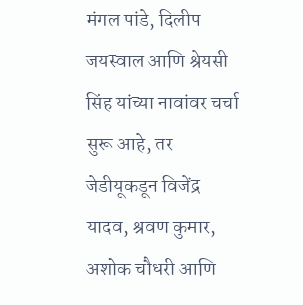मंगल पांडे, दिलीप जयस्वाल आणि श्रेयसी सिंह यांच्या नावांवर चर्चा सुरू आहे, तर जेडीयूकडून विजेंद्र यादव, श्रवण कुमार, अशोक चौधरी आणि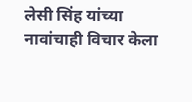लेसी सिंह यांच्या नावांचाही विचार केला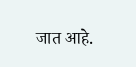जात आहे.